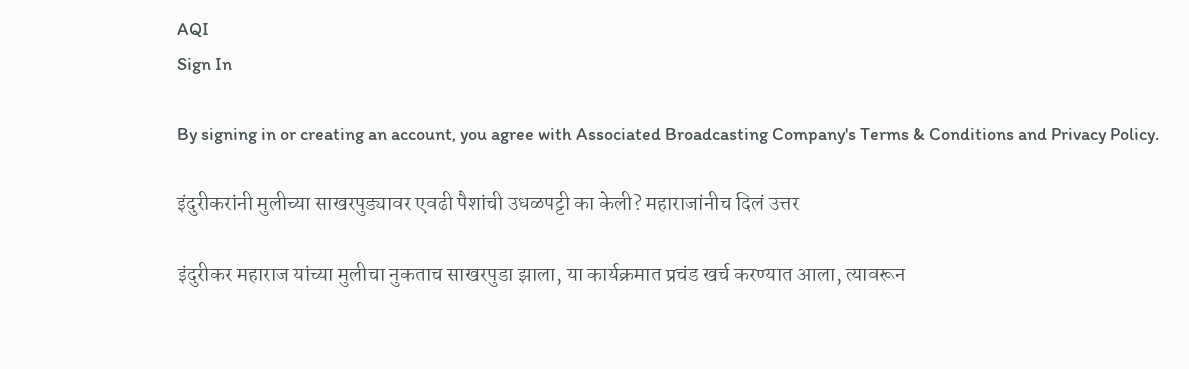AQI
Sign In

By signing in or creating an account, you agree with Associated Broadcasting Company's Terms & Conditions and Privacy Policy.

इंदुरीकरांनी मुलीच्या साखरपुड्यावर एवढी पैशांची उधळपट्टी का केली? महाराजांनीच दिलं उत्तर

इंदुरीकर महाराज यांच्या मुलीचा नुकताच साखरपुडा झाला, या कार्यक्रमात प्रचंड खर्च करण्यात आला, त्यावरून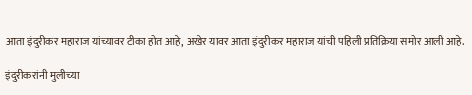आता इंदुरीकर महाराज यांच्यावर टीका होत आहे, अखेर यावर आता इंदुरीकर महाराज यांची पहिली प्रतिक्रिया समोर आली आहे.

इंदुरीकरांनी मुलीच्या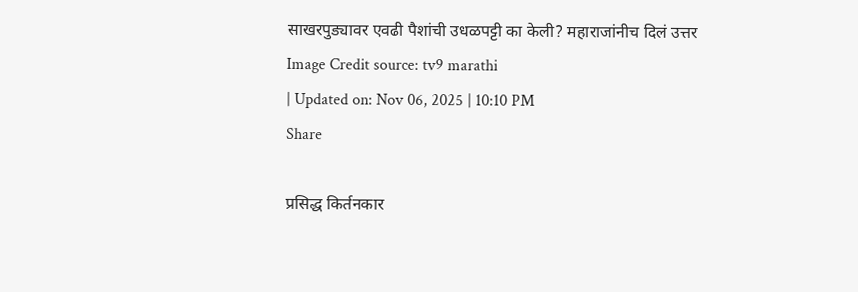साखरपुड्यावर एवढी पैशांची उधळपट्टी का केली? महाराजांनीच दिलं उत्तर
Image Credit source: tv9 marathi
| Updated on: Nov 06, 2025 | 10:10 PM
Share

प्रसिद्ध किर्तनकार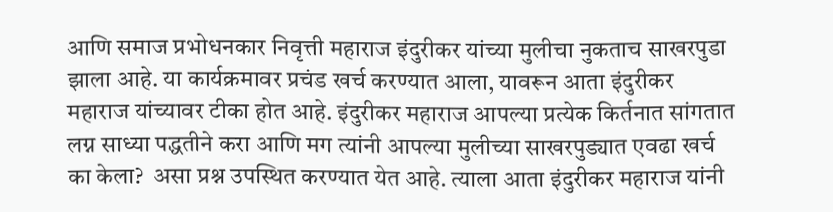आणि समाज प्रभोधनकार निवृत्ती महाराज इंदुरीकर यांच्या मुलीचा नुकताच साखरपुडा झाला आहे. या कार्यक्रमावर प्रचंड खर्च करण्यात आला, यावरून आता इंदुरीकर महाराज यांच्यावर टीका होत आहे. इंदुरीकर महाराज आपल्या प्रत्येक किर्तनात सांगतात लग्न साध्या पद्धतीने करा आणि मग त्यांनी आपल्या मुलीच्या साखरपुड्यात एवढा खर्च का केला?  असा प्रश्न उपस्थित करण्यात येत आहे. त्याला आता इंदुरीकर महाराज यांनी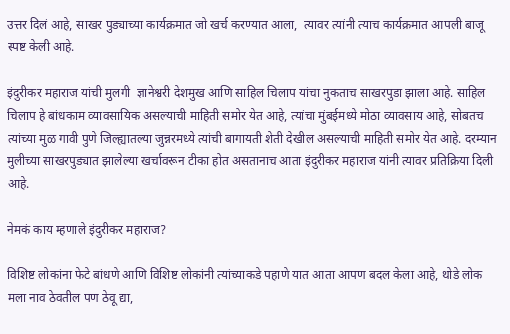उत्तर दिलं आहे, साखर पुड्याच्या कार्यक्रमात जो खर्च करण्यात आला,  त्यावर त्यांनी त्याच कार्यक्रमात आपली बाजू स्पष्ट केली आहे.

इंदुरीकर महाराज यांची मुलगी  ज्ञानेश्वरी देशमुख आणि साहिल चिलाप यांचा नुकताच साखरपुडा झाला आहे. साहिल चिलाप हे बांधकाम व्यावसायिक असल्याची माहिती समोर येत आहे, त्यांचा मुंबईमध्ये मोठा व्यावसाय आहे, सोबतच त्यांच्या मुळ गावी पुणे जिल्ह्यातल्या जुन्नरमध्ये त्यांची बागायती शेती देखील असल्याची माहिती समोर येत आहे. दरम्यान मुलीच्या साखरपुड्यात झालेल्या खर्चावरून टीका होत असतानाच आता इंदुरीकर महाराज यांनी त्यावर प्रतिक्रिया दिली आहे.

नेमकं काय म्हणाले इंदुरीकर महाराज?

विशिष्ट लोकांना फेटे बांधणे आणि विशिष्ट लोकांनी त्यांच्याकडे पहाणे यात आता आपण बदल केला आहे, थोडे लोक मला नाव ठेवतील पण ठेवू द्या,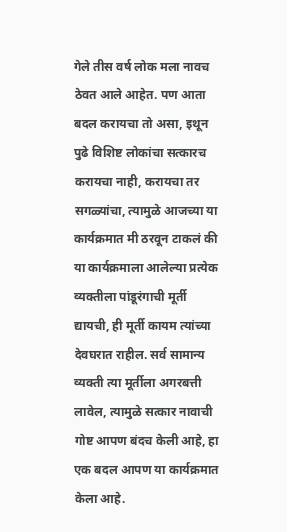गेले तीस वर्ष लोक मला नावच ठेवत आले आहेत. पण आता बदल करायचा तो असा, इथून पुढे विशिष्ट लोकांचा सत्कारच करायचा नाही, करायचा तर सगळ्यांचा, त्यामुळे आजच्या या कार्यक्रमात मी ठरवून टाकलं की या कार्यक्रमाला आलेल्या प्रत्येक व्यक्तीला पांडूरंगाची मूर्ती द्यायची, ही मूर्ती कायम त्यांच्या देवघरात राहील. सर्व सामान्य व्यक्ती त्या मूर्तीला अगरबत्ती लावेल, त्यामुळे सत्कार नावाची गोष्ट आपण बंदच केली आहे, हा एक बदल आपण या कार्यक्रमात केला आहे.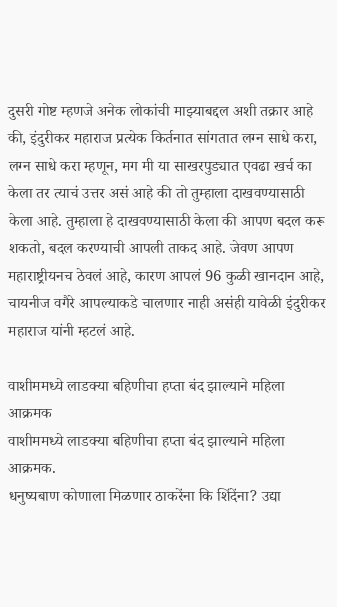दुसरी गोष्ट म्हणजे अनेक लोकांची माझ्याबद्दल अशी तक्रार आहे की, इंदुरीकर महाराज प्रत्येक किर्तनात सांगतात लग्न साधे करा, लग्न साधे करा म्हणून, मग मी या साखरपुड्यात एवढा खर्च का केला तर त्याचं उत्तर असं आहे की तो तुम्हाला दाखवण्यासाठी केला आहे. तुम्हाला हे दाखवण्यासाठी केला की आपण बदल करू शकतो, बदल करण्याची आपली ताकद आहे. जेवण आपण महाराष्ट्रीयनच ठेवलं आहे, कारण आपलं 96 कुळी खानदान आहे, चायनीज वगैरे आपल्याकडे चालणार नाही असंही यावेळी इंदुरीकर महाराज यांनी म्हटलं आहे.

वाशीममध्ये लाडक्या बहिणीचा हप्ता बंद झाल्याने महिला आक्रमक
वाशीममध्ये लाडक्या बहिणीचा हप्ता बंद झाल्याने महिला आक्रमक.
धनुष्यबाण कोणाला मिळणार ठाकरेंना कि शिंदेंना? उद्या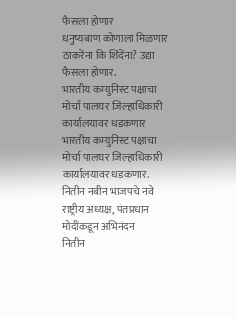फैसला होणार
धनुष्यबाण कोणाला मिळणार ठाकरेंना कि शिंदेंना? उद्या फैसला होणार.
भारतीय कम्युनिस्ट पक्षाचा मोर्चा पालघर जिल्हाधिकारी कार्यालयावर धडकणार
भारतीय कम्युनिस्ट पक्षाचा मोर्चा पालघर जिल्हाधिकारी कार्यालयावर धडकणार.
नितीन नबीन भाजपचे नवे राष्ट्रीय अध्यक्ष, पंतप्रधान मोदींकडून अभिनंदन
नितीन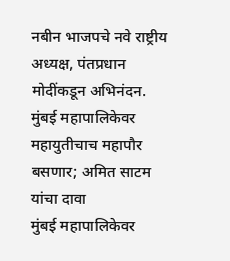नबीन भाजपचे नवे राष्ट्रीय अध्यक्ष, पंतप्रधान मोदींकडून अभिनंदन.
मुंबई महापालिकेवर महायुतीचाच महापौर बसणार; अमित साटम यांचा दावा
मुंबई महापालिकेवर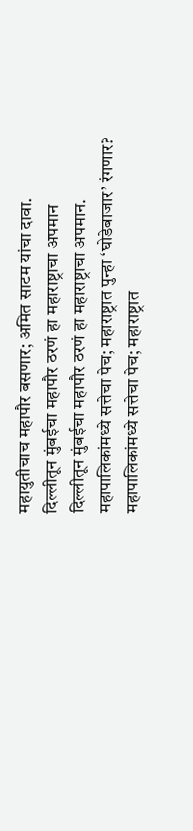महायुतीचाच महापौर बसणार; अमित साटम यांचा दावा.
दिल्लीतून मुंबईचा महापौर ठरणं हा महाराष्ट्राचा अपमान
दिल्लीतून मुंबईचा महापौर ठरणं हा महाराष्ट्राचा अपमान.
महापालिकांमध्ये सत्तेचा पेच; महाराष्ट्रात पुन्हा ‘घोडेबाजार’ रंगणार?
महापालिकांमध्ये सत्तेचा पेच; महाराष्ट्रात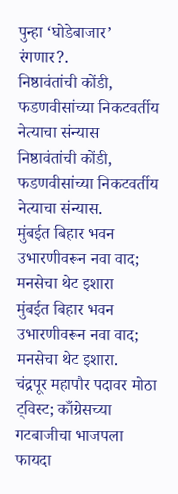पुन्हा ‘घोडेबाजार’ रंगणार?.
निष्ठावंतांची कोंडी, फडणवीसांच्या निकटवर्तीय नेत्याचा संन्यास
निष्ठावंतांची कोंडी, फडणवीसांच्या निकटवर्तीय नेत्याचा संन्यास.
मुंबईत बिहार भवन उभारणीवरून नवा वाद; मनसेचा थेट इशारा
मुंबईत बिहार भवन उभारणीवरून नवा वाद; मनसेचा थेट इशारा.
चंद्रपूर महापौर पदावर मोठा ट्विस्ट; काँग्रेसच्या गटबाजीचा भाजपला फायदा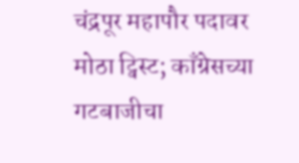चंद्रपूर महापौर पदावर मोठा ट्विस्ट; काँग्रेसच्या गटबाजीचा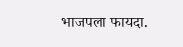भाजपला फायदा.